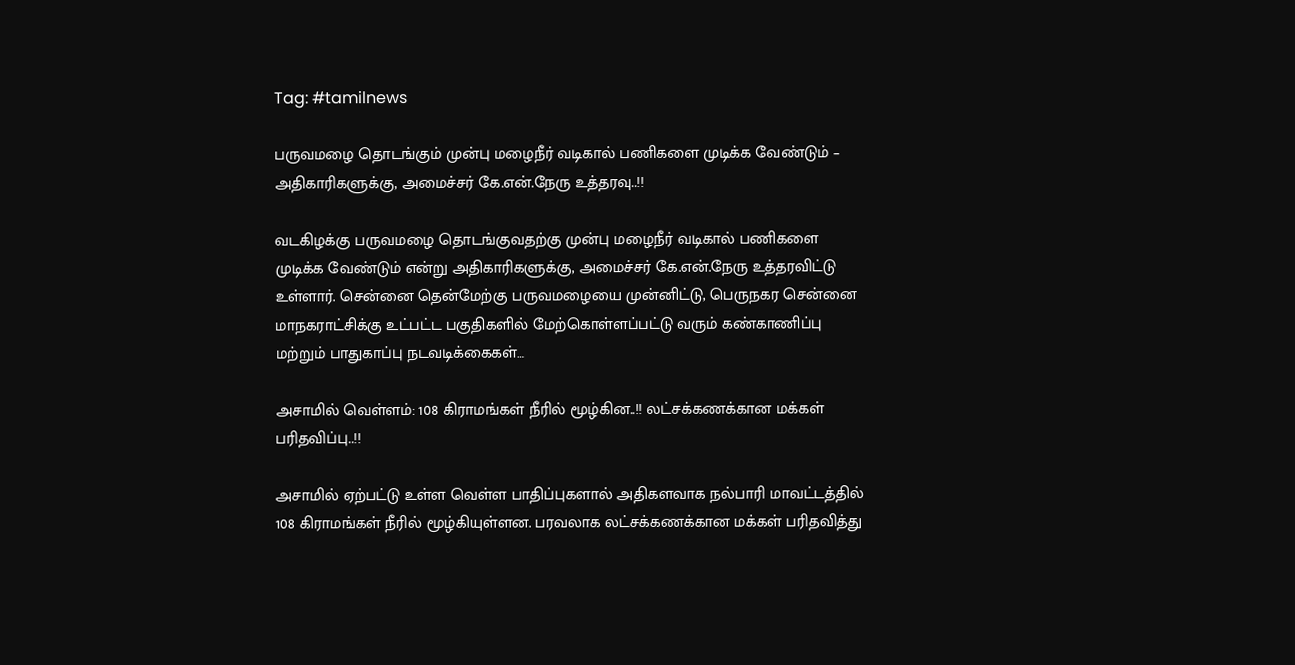Tag: #tamilnews

பருவமழை தொடங்கும் முன்பு மழைநீர் வடிகால் பணிகளை முடிக்க வேண்டும் – அதிகாரிகளுக்கு, அமைச்சர் கே.என்.நேரு உத்தரவு..!!

வடகிழக்கு பருவமழை தொடங்குவதற்கு முன்பு மழைநீர் வடிகால் பணிகளை முடிக்க வேண்டும் என்று அதிகாரிகளுக்கு, அமைச்சர் கே.என்.நேரு உத்தரவிட்டு உள்ளார். சென்னை தென்மேற்கு பருவமழையை முன்னிட்டு, பெருநகர சென்னை மாநகராட்சிக்கு உட்பட்ட பகுதிகளில் மேற்கொள்ளப்பட்டு வரும் கண்காணிப்பு மற்றும் பாதுகாப்பு நடவடிக்கைகள்…

அசாமில் வெள்ளம்: 108 கிராமங்கள் நீரில் மூழ்கின..!! லட்சக்கணக்கான மக்கள் பரிதவிப்பு..!!

அசாமில் ஏற்பட்டு உள்ள வெள்ள பாதிப்புகளால் அதிகளவாக நல்பாரி மாவட்டத்தில் 108 கிராமங்கள் நீரில் மூழ்கியுள்ளன. பரவலாக லட்சக்கணக்கான மக்கள் பரிதவித்து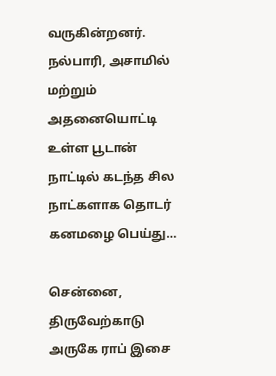வருகின்றனர். நல்பாரி, அசாமில் மற்றும் அதனையொட்டி உள்ள பூடான் நாட்டில் கடந்த சில நாட்களாக தொடர் கனமழை பெய்து…

சென்னை, திருவேற்காடு அருகே ராப் இசை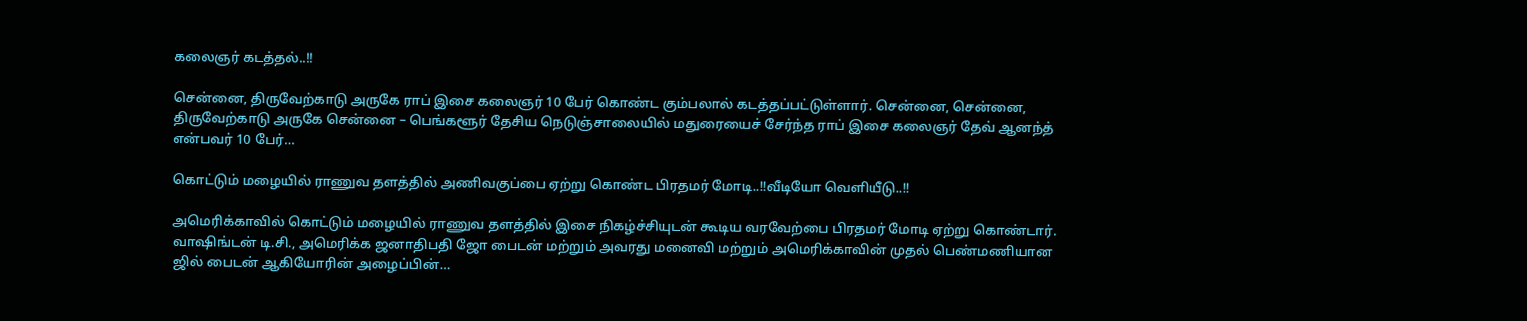கலைஞர் கடத்தல்..!!

சென்னை, திருவேற்காடு அருகே ராப் இசை கலைஞர் 10 பேர் கொண்ட கும்பலால் கடத்தப்பட்டுள்ளார். சென்னை, சென்னை, திருவேற்காடு அருகே சென்னை – பெங்களூர் தேசிய நெடுஞ்சாலையில் மதுரையைச் சேர்ந்த ராப் இசை கலைஞர் தேவ் ஆனந்த் என்பவர் 10 பேர்…

கொட்டும் மழையில் ராணுவ தளத்தில் அணிவகுப்பை ஏற்று கொண்ட பிரதமர் மோடி..!!வீடியோ வெளியீடு..!!

அமெரிக்காவில் கொட்டும் மழையில் ராணுவ தளத்தில் இசை நிகழ்ச்சியுடன் கூடிய வரவேற்பை பிரதமர் மோடி ஏற்று கொண்டார். வாஷிங்டன் டி.சி., அமெரிக்க ஜனாதிபதி ஜோ பைடன் மற்றும் அவரது மனைவி மற்றும் அமெரிக்காவின் முதல் பெண்மணியான ஜில் பைடன் ஆகியோரின் அழைப்பின்…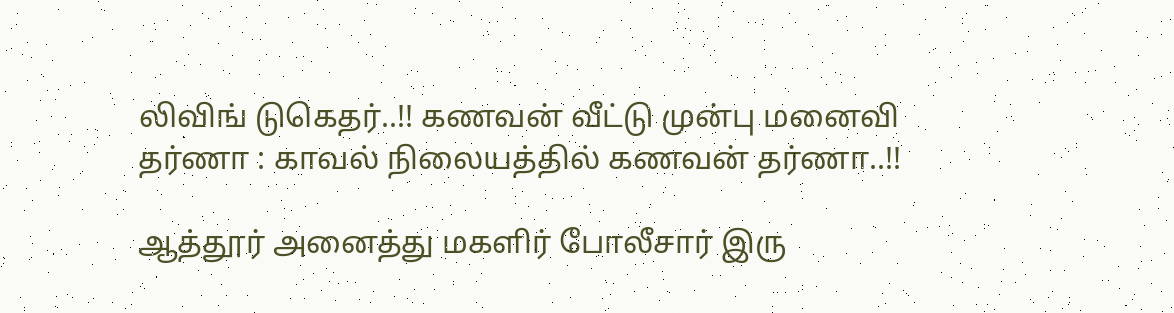லிவிங் டுகெதர்..!! கணவன் வீட்டு முன்பு மனைவி தர்ணா : காவல் நிலையத்தில் கணவன் தர்ணா..!!

ஆத்தூர் அனைத்து மகளிர் போலீசார் இரு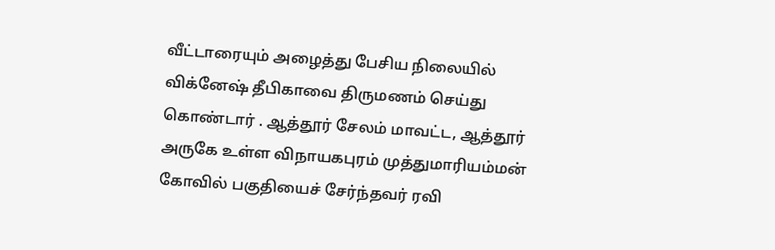வீட்டாரையும் அழைத்து பேசிய நிலையில் விக்னேஷ் தீபிகாவை திருமணம் செய்து கொண்டார் . ஆத்தூர் சேலம் மாவட்ட, ஆத்தூர் அருகே உள்ள விநாயகபுரம் முத்துமாரியம்மன் கோவில் பகுதியைச் சேர்ந்தவர் ரவி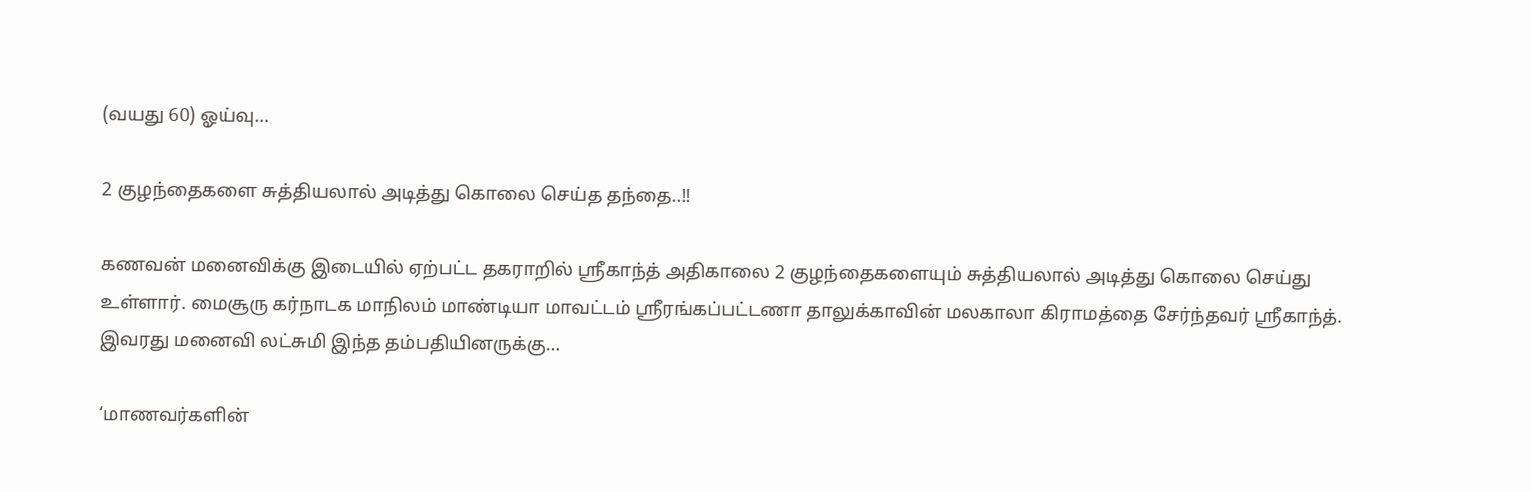(வயது 60) ஓய்வு…

2 குழந்தைகளை சுத்தியலால் அடித்து கொலை செய்த தந்தை..!!

கணவன் மனைவிக்கு இடையில் ஏற்பட்ட தகராறில் ஸ்ரீகாந்த் அதிகாலை 2 குழந்தைகளையும் சுத்தியலால் அடித்து கொலை செய்து உள்ளார். மைசூரு கர்நாடக மாநிலம் மாண்டியா மாவட்டம் ஸ்ரீரங்கப்பட்டணா தாலுக்காவின் மலகாலா கிராமத்தை சேர்ந்தவர் ஸ்ரீகாந்த். இவரது மனைவி லட்சுமி இந்த தம்பதியினருக்கு…

‘மாணவர்களின்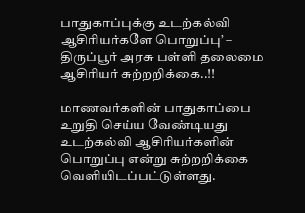பாதுகாப்புக்கு உடற்கல்வி ஆசிரியர்களே பொறுப்பு’ – திருப்பூர் அரசு பள்ளி தலைமை ஆசிரியர் சுற்றறிக்கை..!!

மாணவர்களின் பாதுகாப்பை உறுதி செய்ய வேண்டியது உடற்கல்வி ஆசிரியர்களின் பொறுப்பு என்று சுற்றறிக்கை வெளியிடப்பட்டுள்ளது.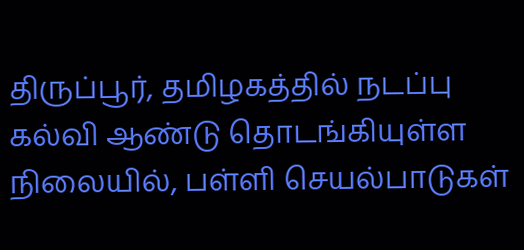திருப்பூர், தமிழகத்தில் நடப்பு கல்வி ஆண்டு தொடங்கியுள்ள நிலையில், பள்ளி செயல்பாடுகள்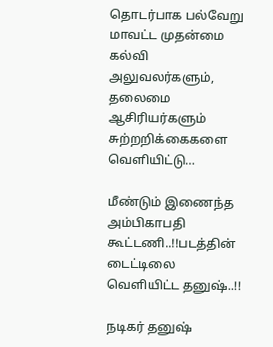தொடர்பாக பல்வேறு மாவட்ட முதன்மை கல்வி அலுவலர்களும், தலைமை ஆசிரியர்களும் சுற்றறிக்கைகளை வெளியிட்டு…

மீண்டும் இணைந்த அம்பிகாபதி கூட்டணி..!!படத்தின் டைட்டிலை வெளியிட்ட தனுஷ்..!!

நடிகர் தனுஷ்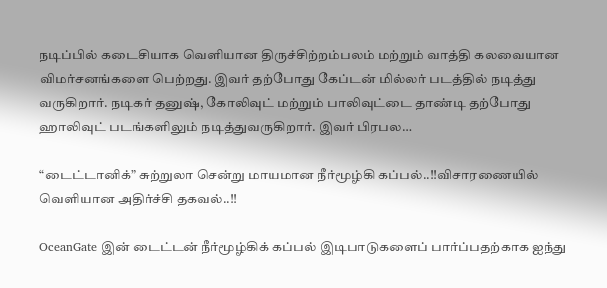நடிப்பில் கடைசியாக வெளியான திருச்சிற்றம்பலம் மற்றும் வாத்தி கலவையான விமர்சனங்களை பெற்றது. இவர் தற்போது கேப்டன் மில்லர் படத்தில் நடித்து வருகிறார். நடிகர் தனுஷ், கோலிவுட் மற்றும் பாலிவுட்டை தாண்டி தற்போது ஹாலிவுட் படங்களிலும் நடித்துவருகிறார். இவர் பிரபல…

“டைட்டானிக்” சுற்றுலா சென்று மாயமான நீர்மூழ்கி கப்பல்..!!விசாரணையில் வெளியான அதிர்ச்சி தகவல்..!!

OceanGate இன் டைட்டன் நீர்மூழ்கிக் கப்பல் இடிபாடுகளைப் பார்ப்பதற்காக ஐந்து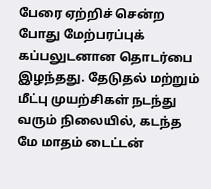பேரை ஏற்றிச் சென்ற போது மேற்பரப்புக் கப்பலுடனான தொடர்பை இழந்தது. தேடுதல் மற்றும் மீட்பு முயற்சிகள் நடந்து வரும் நிலையில், கடந்த மே மாதம் டைட்டன்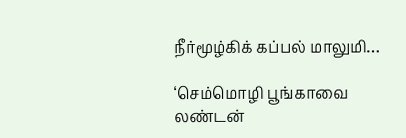நீர்மூழ்கிக் கப்பல் மாலுமி…

‘செம்மொழி பூங்காவை லண்டன்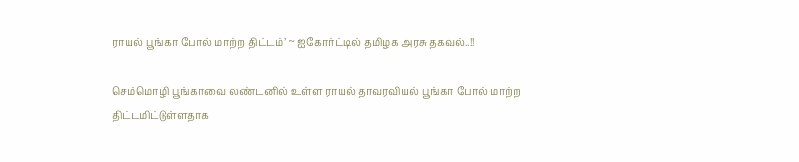ராயல் பூங்கா போல் மாற்ற திட்டம்’ ~ ஐகோர்ட்டில் தமிழக அரசு தகவல்..!!

செம்மொழி பூங்காவை லண்டனில் உள்ள ராயல் தாவரவியல் பூங்கா போல் மாற்ற திட்டமிட்டுள்ளதாக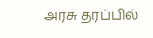அரசு தரப்பில்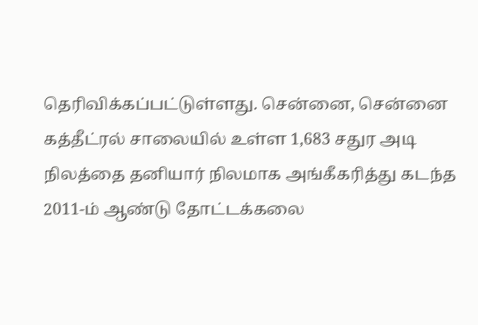தெரிவிக்கப்பட்டுள்ளது. சென்னை, சென்னை கத்தீட்ரல் சாலையில் உள்ள 1,683 சதுர அடி நிலத்தை தனியார் நிலமாக அங்கீகரித்து கடந்த 2011-ம் ஆண்டு தோட்டக்கலை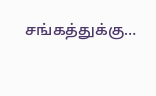சங்கத்துக்கு…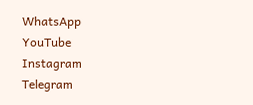WhatsApp
YouTube
Instagram
Telegram